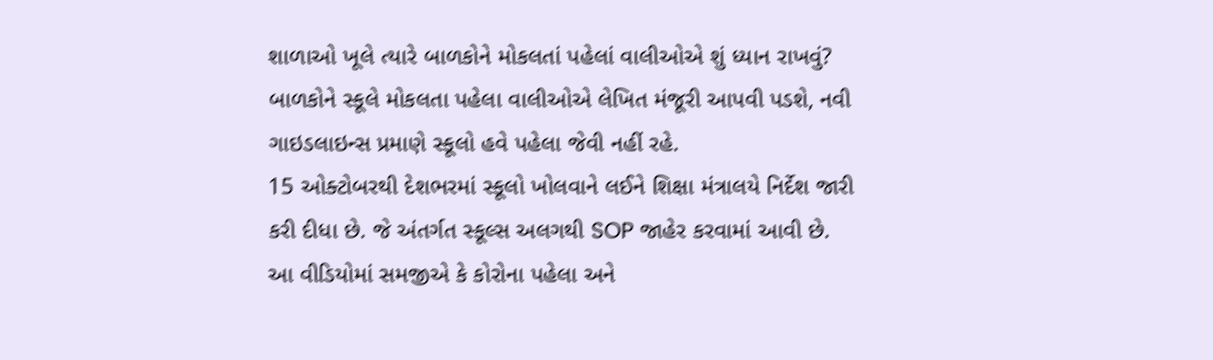શાળાઓ ખૂલે ત્યારે બાળકોને મોકલતાં પહેલાં વાલીઓએ શું ધ્યાન રાખવું?
બાળકોને સ્કૂલે મોકલતા પહેલા વાલીઓએ લેખિત મંજૂરી આપવી પડશે, નવી ગાઇડલાઇન્સ પ્રમાણે સ્કૂલો હવે પહેલા જેવી નહીં રહે.
15 ઓક્ટોબરથી દેશભરમાં સ્કૂલો ખોલવાને લઈને શિક્ષા મંત્રાલયે નિર્દેશ જારી કરી દીધા છે. જે અંતર્ગત સ્કૂલ્સ અલગથી SOP જાહેર કરવામાં આવી છે.
આ વીડિયોમાં સમજીએ કે કોરોના પહેલા અને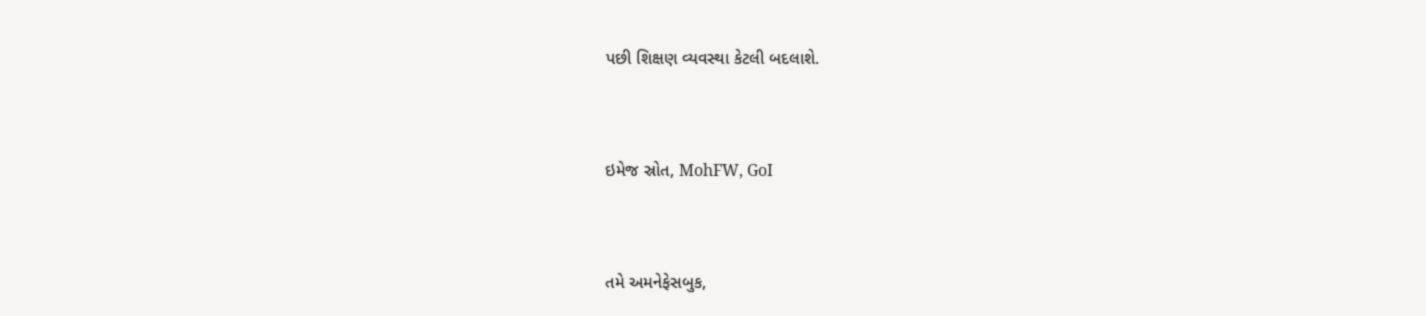પછી શિક્ષણ વ્યવસ્થા કેટલી બદલાશે.


ઇમેજ સ્રોત, MohFW, GoI


તમે અમનેફેસબુક,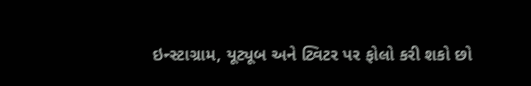ઇન્સ્ટાગ્રામ, યૂટ્યૂબ અને ટ્વિટર પર ફોલો કરી શકો છો